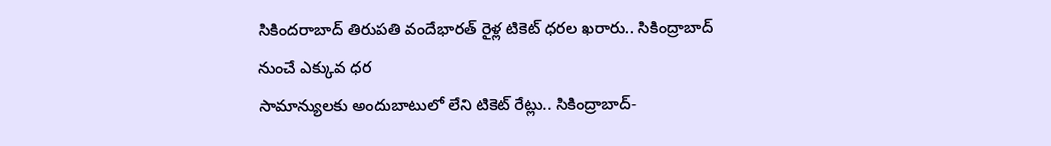సికిందరాబాద్ తిరుపతి వందేభారత్ రైళ్ల టికెట్ ధరల ఖరారు.. సికింద్రాబాద్ నుంచే ఎక్కువ ధర
సామాన్యులకు అందుబాటులో లేని టికెట్ రేట్లు.. సికింద్రాబాద్-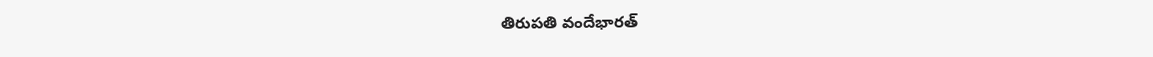తిరుపతి వందేభారత్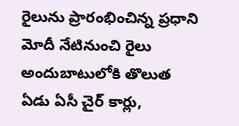రైలును ప్రారంభించిన్న ప్రధాని మోదీ నేటినుంచి రైలు అందుబాటులోకి తొలుత ఏడు ఏసీ చైర్ కార్లు,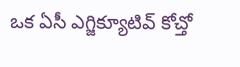ఒక ఏసీ ఎగ్జిక్యూటివ్ కోచ్తో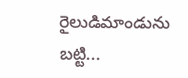రైలుడిమాండును బట్టి...